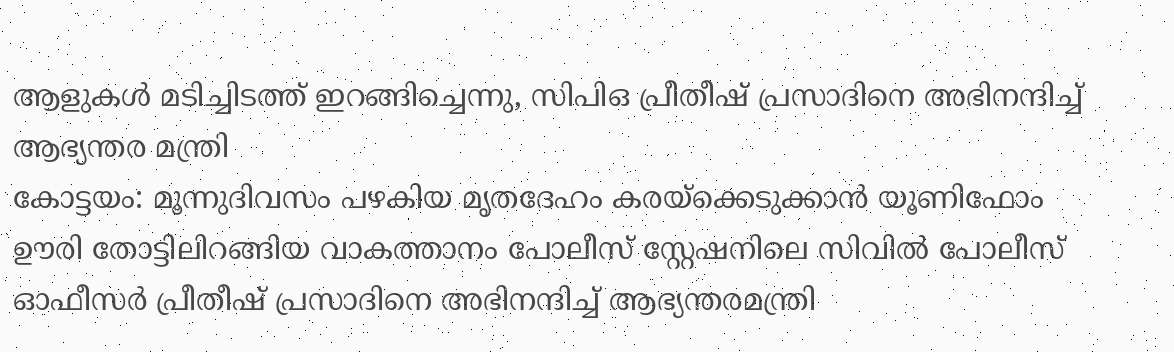ആളുകൾ മടിച്ചിടത്ത് ഇറങ്ങിച്ചെന്നു, സിപിഒ പ്രീതീഷ് പ്രസാദിനെ അഭിനന്ദിച്ച് ആഭ്യന്തര മന്ത്രി
കോട്ടയം: മൂന്നുദിവസം പഴകിയ മൃതദേഹം കരയ്ക്കെടുക്കാൻ യൂണിഫോം ഊരി തോട്ടിലിറങ്ങിയ വാകത്താനം പോലീസ് സ്റ്റേഷനിലെ സിവിൽ പോലീസ് ഓഫീസർ പ്രീതീഷ് പ്രസാദിനെ അഭിനന്ദിച്ച് ആഭ്യന്തരമന്ത്രി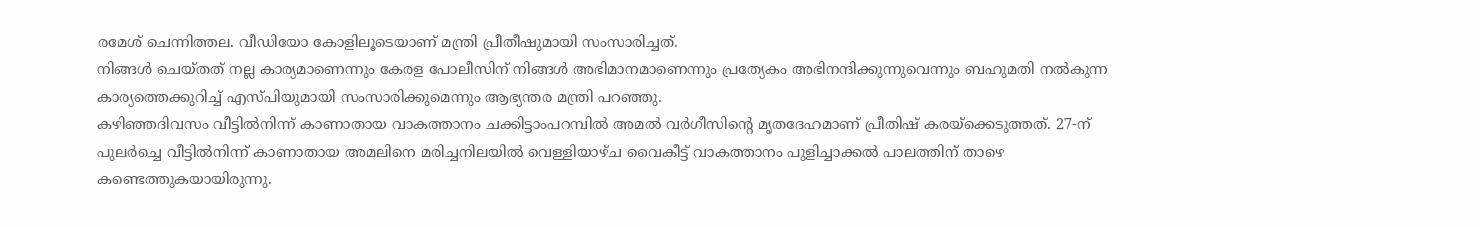രമേശ് ചെന്നിത്തല. വീഡിയോ കോളിലൂടെയാണ് മന്ത്രി പ്രീതീഷുമായി സംസാരിച്ചത്.
നിങ്ങൾ ചെയ്തത് നല്ല കാര്യമാണെന്നും കേരള പോലീസിന് നിങ്ങൾ അഭിമാനമാണെന്നും പ്രത്യേകം അഭിനന്ദിക്കുന്നുവെന്നും ബഹുമതി നൽകുന്ന കാര്യത്തെക്കുറിച്ച് എസ്പിയുമായി സംസാരിക്കുമെന്നും ആഭ്യന്തര മന്ത്രി പറഞ്ഞു.
കഴിഞ്ഞദിവസം വീട്ടിൽനിന്ന് കാണാതായ വാകത്താനം ചക്കിട്ടാംപറമ്പിൽ അമൽ വർഗീസിന്റെ മൃതദേഹമാണ് പ്രീതിഷ് കരയ്ക്കെടുത്തത്. 27-ന് പുലർച്ചെ വീട്ടിൽനിന്ന് കാണാതായ അമലിനെ മരിച്ചനിലയിൽ വെള്ളിയാഴ്ച വൈകീട്ട് വാകത്താനം പുളിച്ചാക്കൽ പാലത്തിന് താഴെ കണ്ടെത്തുകയായിരുന്നു.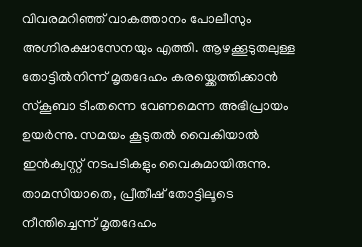വിവരമറിഞ്ഞ് വാകത്താനം പോലീസും അഗ്നിരക്ഷാസേനയും എത്തി. ആഴക്കൂടുതലുള്ള തോട്ടിൽനിന്ന് മൃതദേഹം കരയ്ക്കെത്തിക്കാൻ സ്കൂബാ ടീംതന്നെ വേണമെന്ന അഭിപ്രായം ഉയർന്നു. സമയം കൂടുതൽ വൈകിയാൽ ഇൻക്വസ്റ്റ് നടപടികളും വൈകുമായിരുന്നു.
താമസിയാതെ, പ്രീതീഷ് തോട്ടിലൂടെ നീന്തിച്ചെന്ന് മൃതദേഹം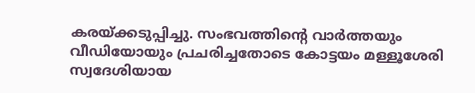കരയ്ക്കടുപ്പിച്ചു. സംഭവത്തിന്റെ വാർത്തയും വീഡിയോയും പ്രചരിച്ചതോടെ കോട്ടയം മള്ളൂശേരി സ്വദേശിയായ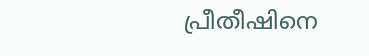പ്രീതീഷിനെ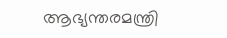ആഭ്യന്തരമന്ത്രി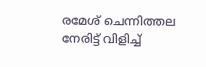രമേശ് ചെന്നിത്തല നേരിട്ട് വിളിച്ച്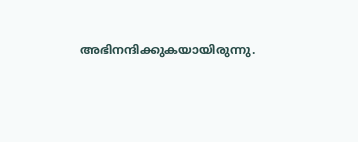അഭിനന്ദിക്കുകയായിരുന്നു.